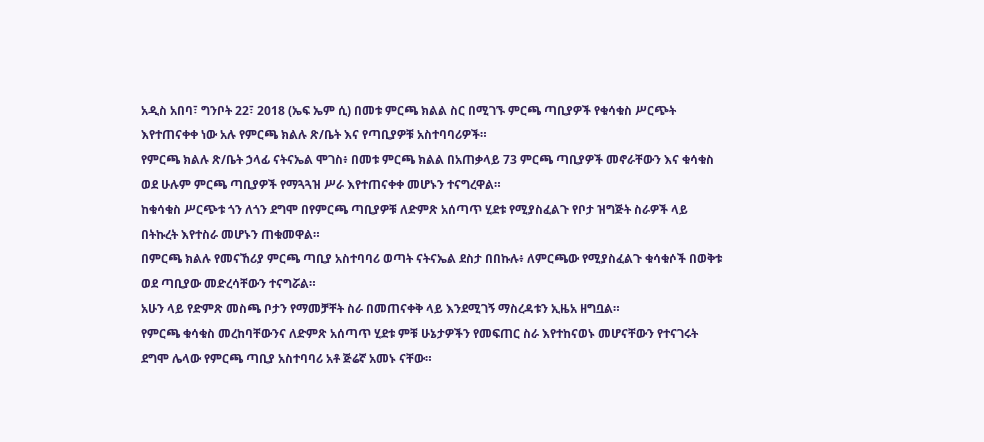አዲስ አበባ፣ ግንቦት 22፣ 2018 (ኤፍ ኤም ሲ) በመቱ ምርጫ ክልል ስር በሚገኙ ምርጫ ጣቢያዎች የቁሳቁስ ሥርጭት እየተጠናቀቀ ነው አሉ የምርጫ ክልሉ ጽ/ቤት እና የጣቢያዎቹ አስተባባሪዎች።
የምርጫ ክልሉ ጽ/ቤት ኃላፊ ናትናኤል ሞገስ፥ በመቱ ምርጫ ክልል በአጠቃላይ 73 ምርጫ ጣቢያዎች መኖራቸውን እና ቁሳቁስ ወደ ሁሉም ምርጫ ጣቢያዎች የማጓጓዝ ሥራ እየተጠናቀቀ መሆኑን ተናግረዋል።
ከቁሳቁስ ሥርጭቱ ጎን ለጎን ደግሞ በየምርጫ ጣቢያዎቹ ለድምጽ አሰጣጥ ሂደቱ የሚያስፈልጉ የቦታ ዝግጅት ስራዎች ላይ በትኩረት እየተስራ መሆኑን ጠቁመዋል።
በምርጫ ክልሉ የመናኸሪያ ምርጫ ጣቢያ አስተባባሪ ወጣት ናትናኤል ደስታ በበኩሉ፥ ለምርጫው የሚያስፈልጉ ቁሳቁሶች በወቅቱ ወደ ጣቢያው መድረሳቸውን ተናግሯል።
አሁን ላይ የድምጽ መስጫ ቦታን የማመቻቸት ስራ በመጠናቀቅ ላይ እንደሚገኝ ማስረዳቱን ኢዜአ ዘግቧል።
የምርጫ ቁሳቁስ መረከባቸውንና ለድምጽ አሰጣጥ ሂደቱ ምቹ ሁኔታዎችን የመፍጠር ስራ እየተከናወኑ መሆናቸውን የተናገሩት ደግሞ ሌላው የምርጫ ጣቢያ አስተባባሪ አቶ ጅሬኛ አመኑ ናቸው።